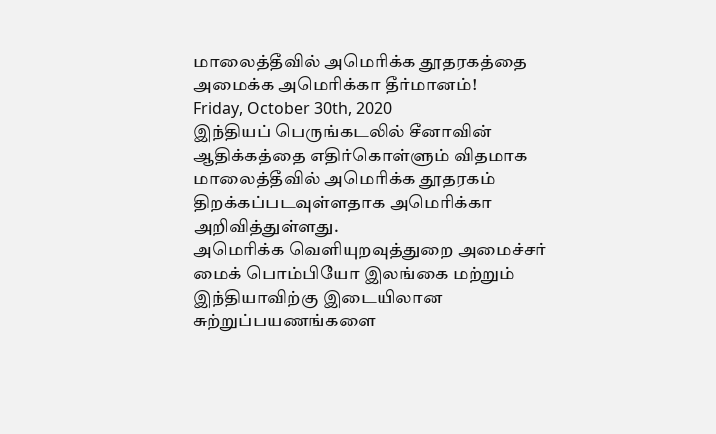மாலைத்தீவில் அமெரிக்க தூதரகத்தை அமைக்க அமெரிக்கா தீர்மானம்!
Friday, October 30th, 2020
இந்தியப் பெருங்கடலில் சீனாவின் ஆதிக்கத்தை எதிர்கொள்ளும் விதமாக மாலைத்தீவில் அமெரிக்க தூதரகம் திறக்கப்படவுள்ளதாக அமெரிக்கா அறிவித்துள்ளது.
அமெரிக்க வெளியுறவுத்துறை அமைச்சர் மைக் பொம்பியோ இலங்கை மற்றும் இந்தியாவிற்கு இடையிலான சுற்றுப்பயணங்களை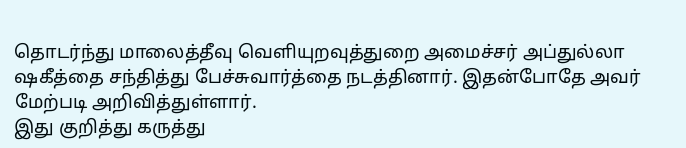தொடர்ந்து மாலைத்தீவு வெளியுறவுத்துறை அமைச்சர் அப்துல்லா ஷகீத்தை சந்தித்து பேச்சுவார்த்தை நடத்தினார். இதன்போதே அவர் மேற்படி அறிவித்துள்ளார்.
இது குறித்து கருத்து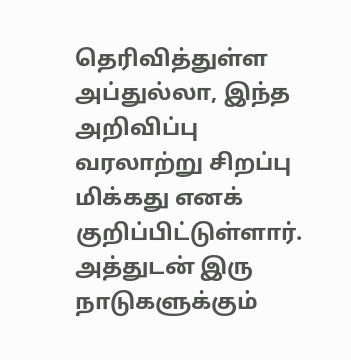தெரிவித்துள்ள அப்துல்லா, இந்த அறிவிப்பு வரலாற்று சிறப்பு மிக்கது எனக் குறிப்பிட்டுள்ளார். அத்துடன் இரு நாடுகளுக்கும்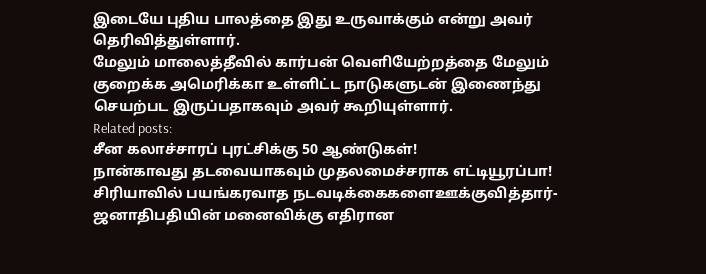இடையே புதிய பாலத்தை இது உருவாக்கும் என்று அவர் தெரிவித்துள்ளார்.
மேலும் மாலைத்தீவில் கார்பன் வெளியேற்றத்தை மேலும் குறைக்க அமெரிக்கா உள்ளிட்ட நாடுகளுடன் இணைந்து செயற்பட இருப்பதாகவும் அவர் கூறியுள்ளார்.
Related posts:
சீன கலாச்சாரப் புரட்சிக்கு 50 ஆண்டுகள்!
நான்காவது தடவையாகவும் முதலமைச்சராக எட்டியூரப்பா!
சிரியாவில் பயங்கரவாத நடவடிக்கைகளைஊக்குவித்தார்- ஜனாதிபதியின் மனைவிக்கு எதிரான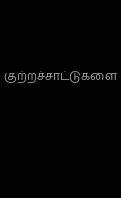குற்றச்சாட்டுகளை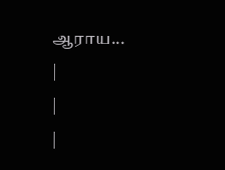ஆராய...
|
|
|